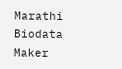Marathi Biodata Maker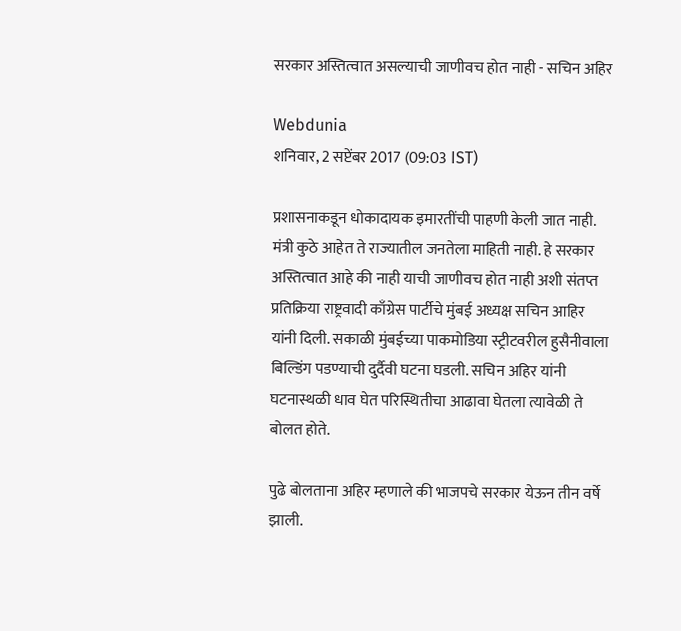सरकार अस्तित्वात असल्याची जाणीवच होत नाही - सचिन अहिर

Webdunia
शनिवार, 2 सप्टेंबर 2017 (09:03 IST)

प्रशासनाकडून धोकादायक इमारतींची पाहणी केली जात नाही. मंत्री कुठे आहेत ते राज्यातील जनतेला माहिती नाही. हे सरकार अस्तित्वात आहे की नाही याची जाणीवच होत नाही अशी संतप्त प्रतिक्रिया राष्ट्रवादी काँग्रेस पार्टीचे मुंबई अध्यक्ष सचिन आहिर यांनी दिली. सकाळी मुंबईच्या पाकमोडिया स्ट्रीटवरील हुसैनीवाला बिल्डिंग पडण्याची दुर्दैवी घटना घडली. सचिन अहिर यांनी घटनास्थळी धाव घेत परिस्थितीचा आढावा घेतला त्यावेळी ते बोलत होते.

पुढे बोलताना अहिर म्हणाले की भाजपचे सरकार येऊन तीन वर्षे झाली.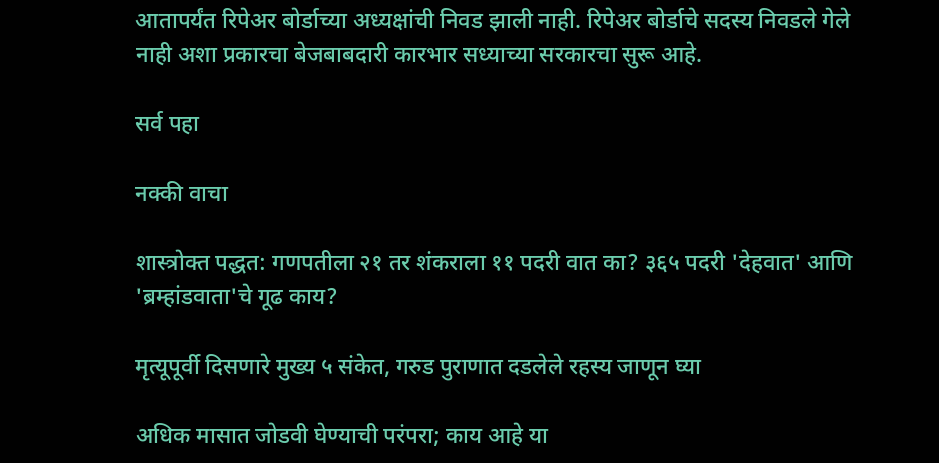आतापर्यंत रिपेअर बोर्डाच्या अध्यक्षांची निवड झाली नाही. रिपेअर बोर्डाचे सदस्य निवडले गेले नाही अशा प्रकारचा बेजबाबदारी कारभार सध्याच्या सरकारचा सुरू आहे.

सर्व पहा

नक्की वाचा

शास्त्रोक्त पद्धत: गणपतीला २१ तर शंकराला ११ पदरी वात का? ३६५ पदरी 'देहवात' आणि 'ब्रम्हांडवाता'चे गूढ काय?

मृत्यूपूर्वी दिसणारे मुख्य ५ संकेत, गरुड पुराणात दडलेले रहस्य जाणून घ्या

अधिक मासात जोडवी घेण्याची परंपरा; काय आहे या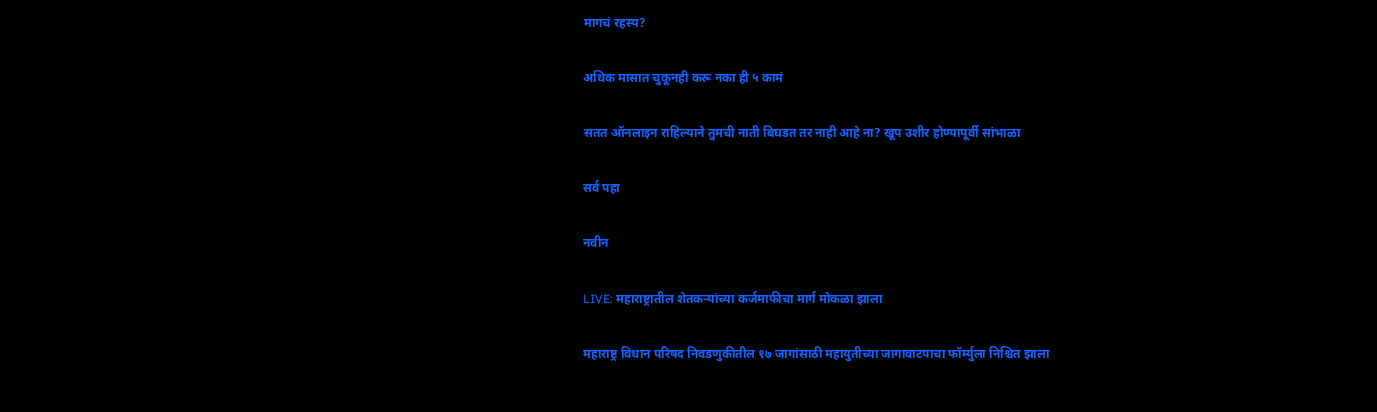मागचं रहस्य?

अधिक मासात चुकूनही करू नका ही ५ कामं

सतत ऑनलाइन राहिल्याने तुमची नाती बिघडत तर नाही आहे ना? खूप उशीर होण्यापूर्वी सांभाळा

सर्व पहा

नवीन

LIVE: महाराष्ट्रातील शेतकऱ्यांच्या कर्जमाफीचा मार्ग मोकळा झाला

महाराष्ट्र विधान परिषद निवडणुकीतील १७ जागांसाठी महायुतीच्या जागावाटपाचा फॉर्म्युला निश्चित झाला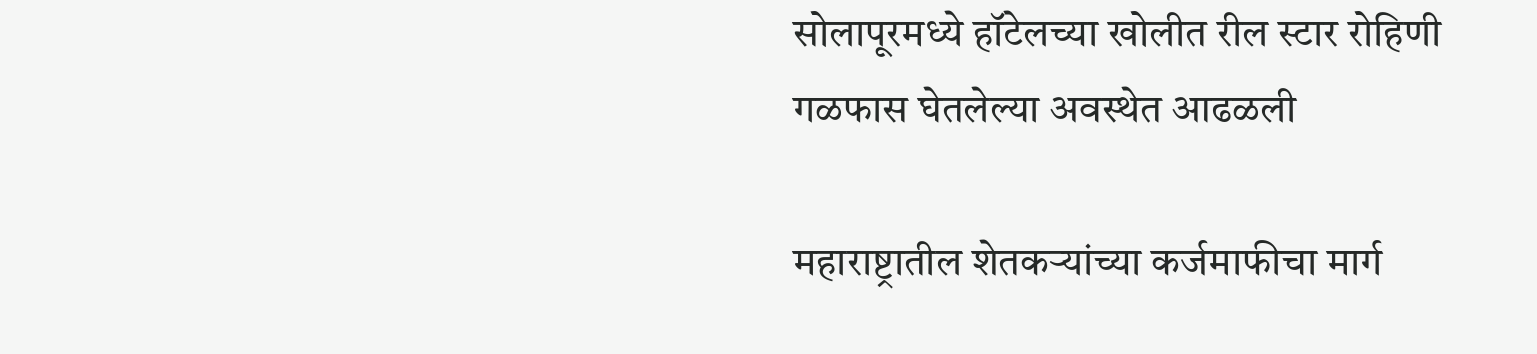सोलापूरमध्ये हॉटेलच्या खोलीत रील स्टार रोहिणी गळफास घेतलेल्या अवस्थेत आढळली

महाराष्ट्रातील शेतकऱ्यांच्या कर्जमाफीचा मार्ग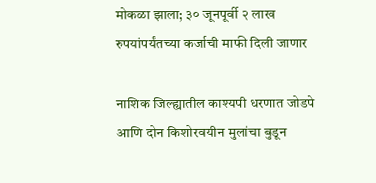मोकळा झाला; ३० जूनपूर्वी २ लाख रुपयांपर्यंतच्या कर्जाची माफी दिली जाणार

नाशिक जिल्ह्यातील काश्यपी धरणात जोडपे आणि दोन किशोरवयीन मुलांचा बुडून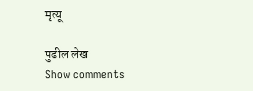मृत्यू

पुढील लेख
Show comments